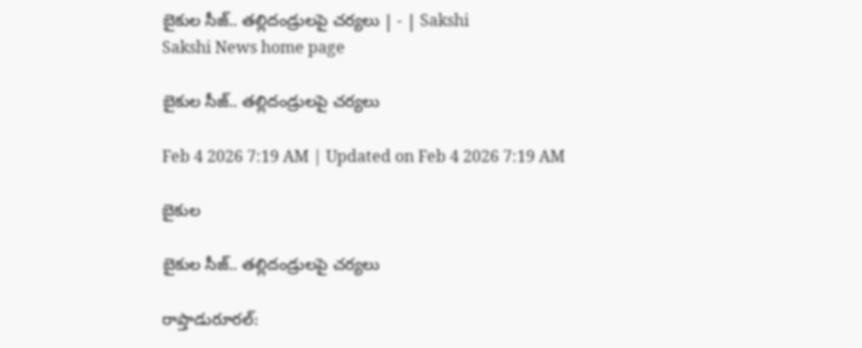బైకుల సీజ్‌.. తల్లిదండ్రులపై చర్యలు | - | Sakshi
Sakshi News home page

బైకుల సీజ్‌.. తల్లిదండ్రులపై చర్యలు

Feb 4 2026 7:19 AM | Updated on Feb 4 2026 7:19 AM

బైకుల

బైకుల సీజ్‌.. తల్లిదండ్రులపై చర్యలు

రాప్తాడురూరల్‌: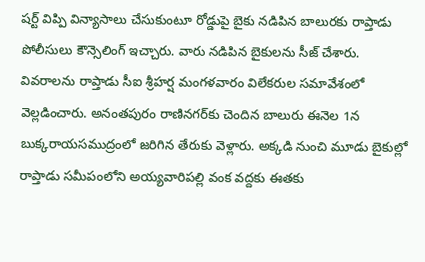షర్ట్‌ విప్పి విన్యాసాలు చేసుకుంటూ రోడ్డుపై బైకు నడిపిన బాలురకు రాప్తాడు పోలీసులు కౌన్సెలింగ్‌ ఇచ్చారు. వారు నడిపిన బైకులను సీజ్‌ చేశారు. వివరాలను రాప్తాడు సీఐ శ్రీహర్ష మంగళవారం విలేకరుల సమావేశంలో వెల్లడించారు. అనంతపురం రాణినగర్‌కు చెందిన బాలురు ఈనెల 1న బుక్కరాయసముద్రంలో జరిగిన తేరుకు వెళ్లారు. అక్కడి నుంచి మూడు బైకుల్లో రాప్తాడు సమీపంలోని అయ్యవారిపల్లి వంక వద్దకు ఈతకు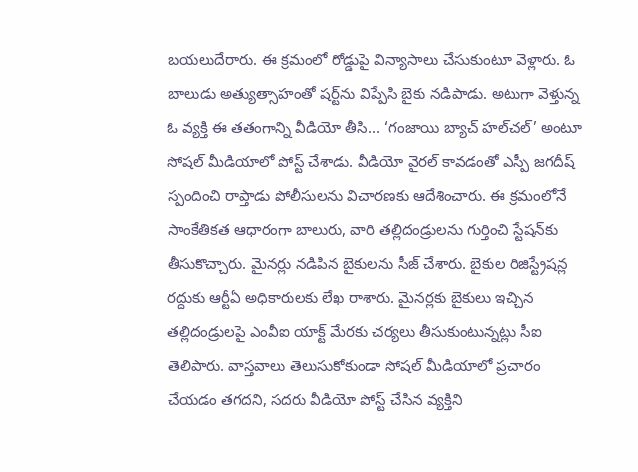బయలుదేరారు. ఈ క్రమంలో రోడ్డుపై విన్యాసాలు చేసుకుంటూ వెళ్లారు. ఓ బాలుడు అత్యుత్సాహంతో షర్ట్‌ను విప్పేసి బైకు నడిపాడు. అటుగా వెళ్తున్న ఓ వ్యక్తి ఈ తతంగాన్ని వీడియో తీసి... ‘గంజాయి బ్యాచ్‌ హల్‌చల్‌’ అంటూ సోషల్‌ మీడియాలో పోస్ట్‌ చేశాడు. వీడియో వైరల్‌ కావడంతో ఎస్పీ జగదీష్‌ స్పందించి రాప్తాడు పోలీసులను విచారణకు ఆదేశించారు. ఈ క్రమంలోనే సాంకేతికత ఆధారంగా బాలురు, వారి తల్లిదండ్రులను గుర్తించి స్టేషన్‌కు తీసుకొచ్చారు. మైనర్లు నడిపిన బైకులను సీజ్‌ చేశారు. బైకుల రిజిస్ట్రేషన్ల రద్దుకు ఆర్టీఏ అధికారులకు లేఖ రాశారు. మైనర్లకు బైకులు ఇచ్చిన తల్లిదండ్రులపై ఎంవీఐ యాక్ట్‌ మేరకు చర్యలు తీసుకుంటున్నట్లు సీఐ తెలిపారు. వాస్తవాలు తెలుసుకోకుండా సోషల్‌ మీడియాలో ప్రచారం చేయడం తగదని, సదరు వీడియో పోస్ట్‌ చేసిన వ్యక్తిని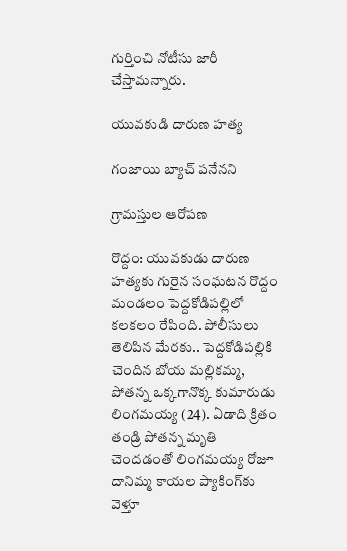గుర్తించి నోటీసు జారీ చేస్తామన్నారు.

యువకుడి దారుణ హత్య

గంజాయి బ్యాచ్‌ పనేనని

గ్రామస్తుల ఆరోపణ

రొద్దం: యువకుడు దారుణ హత్యకు గురైన సంఘటన రొద్దం మండలం పెద్దకోడిపల్లిలో కలకలం రేపింది. పోలీసులు తెలిపిన మేరకు.. పెద్దకోడిపల్లికి చెందిన బోయ మల్లికమ్మ, పోతన్న ఒక్కగానొక్క కుమారుడు లింగమయ్య (24). ఏడాది క్రితం తండ్రి పోతన్న మృతి చెందడంతో లింగమయ్య రోజూ దానిమ్మ కాయల ప్యాకింగ్‌కు వెళ్తూ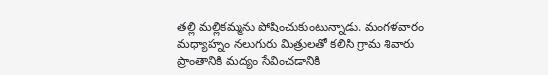తల్లి మల్లికమ్మను పోషించుకుంటున్నాడు. మంగళవారం మధ్యాహ్నం నలుగురు మిత్రులతో కలిసి గ్రామ శివారు ప్రాంతానికి మద్యం సేవించడానికి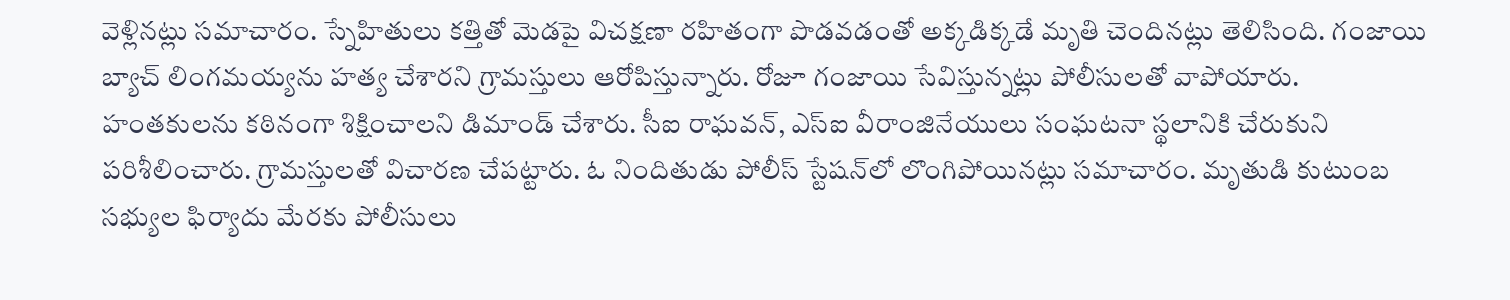వెళ్లినట్లు సమాచారం. స్నేహితులు కత్తితో మెడపై విచక్షణా రహితంగా పొడవడంతో అక్కడిక్కడే మృతి చెందినట్లు తెలిసింది. గంజాయి బ్యాచ్‌ లింగమయ్యను హత్య చేశారని గ్రామస్తులు ఆరోపిస్తున్నారు. రోజూ గంజాయి సేవిస్తున్నట్లు పోలీసులతో వాపోయారు. హంతకులను కఠినంగా శిక్షించాలని డిమాండ్‌ చేశారు. సీఐ రాఘవన్‌, ఎస్‌ఐ వీరాంజినేయులు సంఘటనా స్థలానికి చేరుకుని పరిశీలించారు. గ్రామస్తులతో విచారణ చేపట్టారు. ఓ నిందితుడు పోలీస్‌ స్టేషన్‌లో లొంగిపోయినట్లు సమాచారం. మృతుడి కుటుంబ సభ్యుల ఫిర్యాదు మేరకు పోలీసులు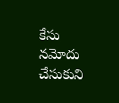కేసు నమోదు చేసుకుని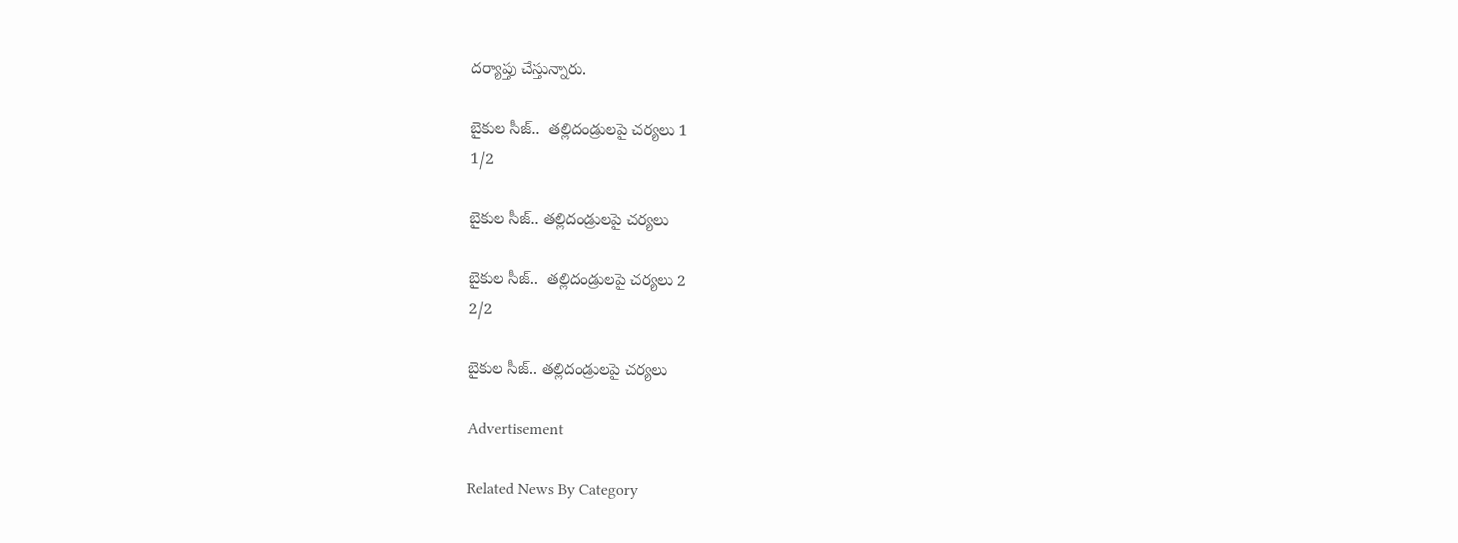దర్యాప్తు చేస్తున్నారు.

బైకుల సీజ్‌..  తల్లిదండ్రులపై చర్యలు 1
1/2

బైకుల సీజ్‌.. తల్లిదండ్రులపై చర్యలు

బైకుల సీజ్‌..  తల్లిదండ్రులపై చర్యలు 2
2/2

బైకుల సీజ్‌.. తల్లిదండ్రులపై చర్యలు

Advertisement

Related News By Category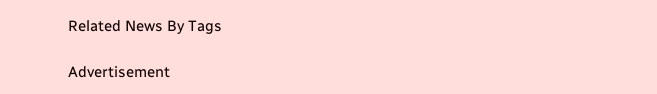Related News By Tags

Advertisement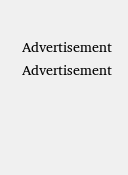Advertisement
Advertisement